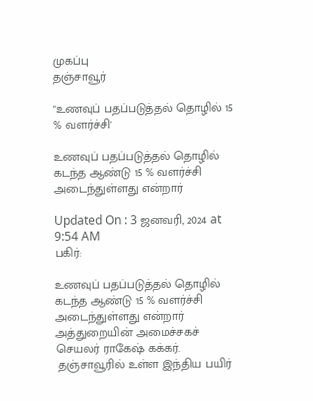முகப்பு
தஞ்சாவூர்

"உணவுப் பதப்படுத்தல் தொழில் 15 % வளர்ச்சி'

உணவுப் பதப்படுத்தல் தொழில் கடந்த ஆண்டு 15 % வளர்ச்சி அடைந்துள்ளது என்றார்

Updated On : 3 ஜனவரி, 2024 at 9:54 AM
பகிர்:

உணவுப் பதப்படுத்தல் தொழில் கடந்த ஆண்டு 15 % வளர்ச்சி அடைந்துள்ளது என்றார் அத்துறையின் அமைச்சகச் செயலர் ராகேஷ் கக்கர்.
 தஞ்சாவூரில் உள்ள இந்திய பயிர்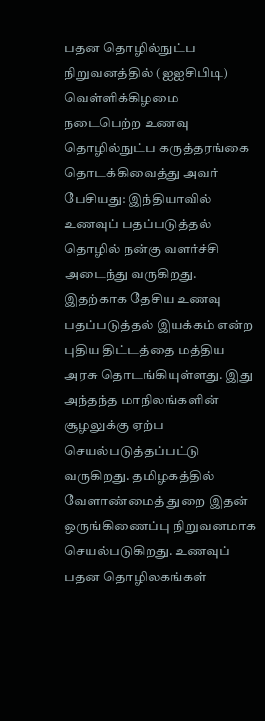பதன தொழில்நுட்ப நிறுவனத்தில் (ஐஐசிபிடி) வெள்ளிக்கிழமை நடைபெற்ற உணவு தொழில்நுட்ப கருத்தரங்கை தொடக்கிவைத்து அவர் பேசியது: இந்தியாவில் உணவுப் பதப்படுத்தல் தொழில் நன்கு வளர்ச்சி அடைந்து வருகிறது. இதற்காக தேசிய உணவு பதப்படுத்தல் இயக்கம் என்ற புதிய திட்டத்தை மத்திய அரசு தொடங்கியுள்ளது. இது அந்தந்த மாநிலங்களின் சூழலுக்கு ஏற்ப செயல்படுத்தப்பட்டு வருகிறது. தமிழகத்தில் வேளாண்மைத் துறை இதன் ஒருங்கிணைப்பு நிறுவனமாக செயல்படுகிறது. உணவுப் பதன தொழிலகங்கள்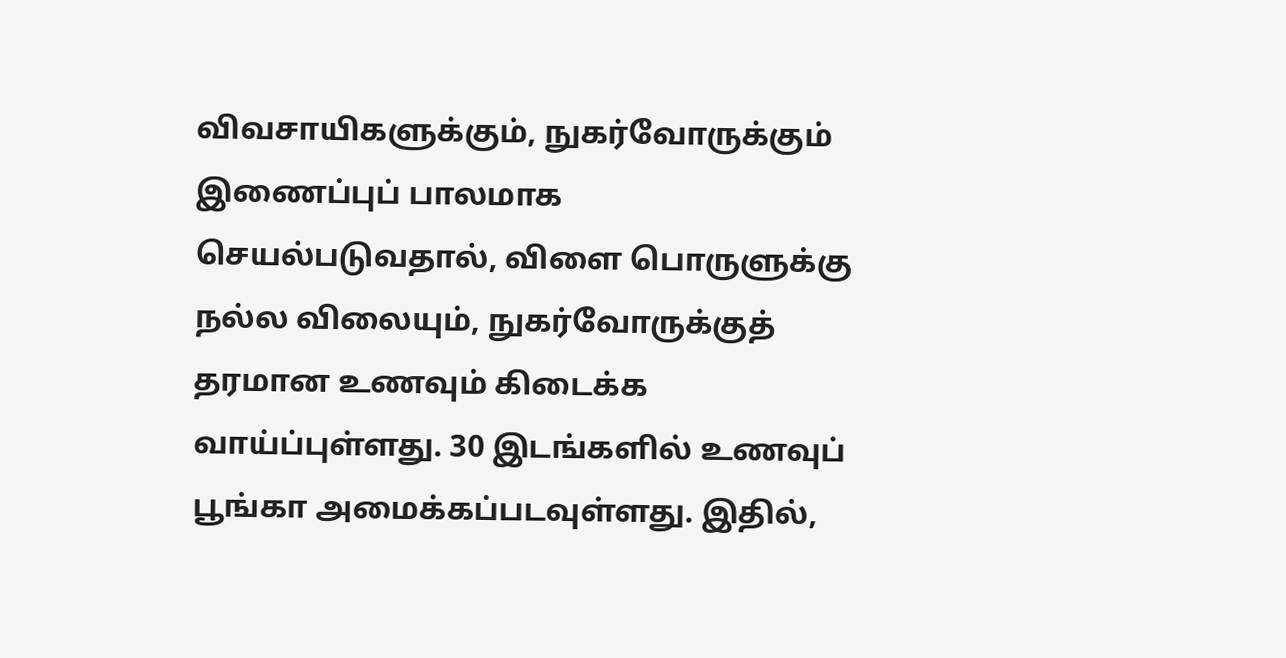விவசாயிகளுக்கும், நுகர்வோருக்கும் இணைப்புப் பாலமாக செயல்படுவதால், விளை பொருளுக்கு நல்ல விலையும், நுகர்வோருக்குத் தரமான உணவும் கிடைக்க வாய்ப்புள்ளது. 30 இடங்களில் உணவுப் பூங்கா அமைக்கப்படவுள்ளது. இதில்,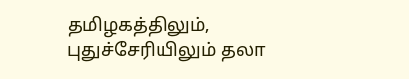தமிழகத்திலும், புதுச்சேரியிலும் தலா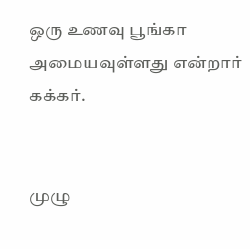ஒரு உணவு பூங்கா அமையவுள்ளது என்றார் கக்கர்.


முழு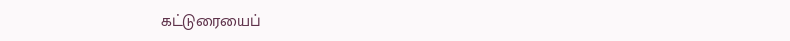கட்டுரையைப்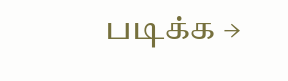படிக்க →